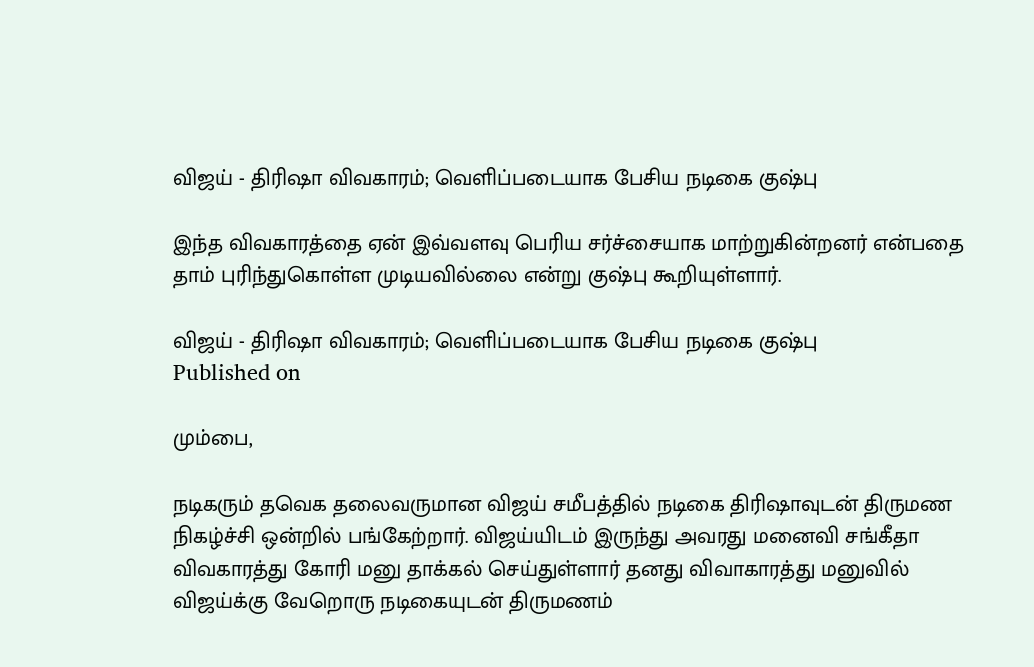விஜய் - திரிஷா விவகாரம்; வெளிப்படையாக பேசிய நடிகை குஷ்பு

இந்த விவகாரத்தை ஏன் இவ்வளவு பெரிய சர்ச்சையாக மாற்றுகின்றனர் என்பதை தாம் புரிந்துகொள்ள முடியவில்லை என்று குஷ்பு கூறியுள்ளார்.

விஜய் - திரிஷா விவகாரம்; வெளிப்படையாக பேசிய நடிகை குஷ்பு
Published on

மும்பை,

நடிகரும் தவெக தலைவருமான விஜய் சமீபத்தில் நடிகை திரிஷாவுடன் திருமண நிகழ்ச்சி ஒன்றில் பங்கேற்றார். விஜய்யிடம் இருந்து அவரது மனைவி சங்கீதா விவகாரத்து கோரி மனு தாக்கல் செய்துள்ளார் தனது விவாகாரத்து மனுவில் விஜய்க்கு வேறொரு நடிகையுடன் திருமணம்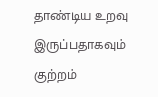தாண்டிய உறவு இருப்பதாகவும் குற்றம்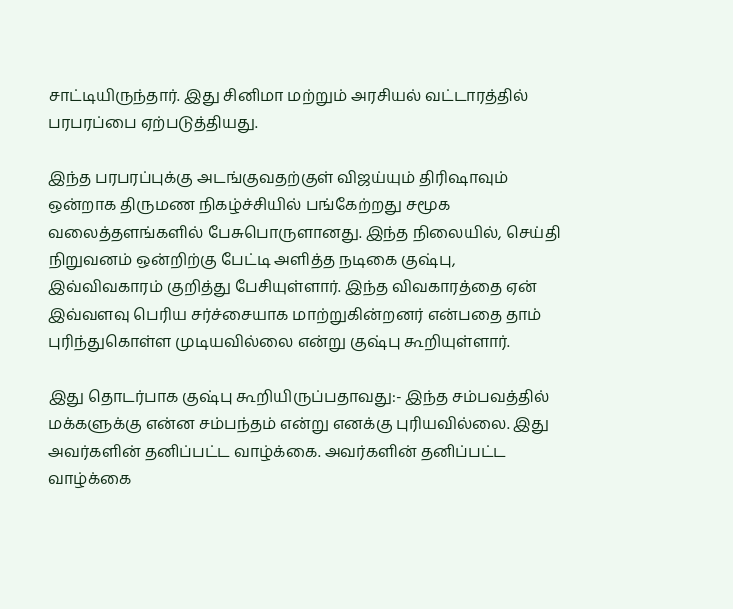சாட்டியிருந்தார். இது சினிமா மற்றும் அரசியல் வட்டாரத்தில் பரபரப்பை ஏற்படுத்தியது.

இந்த பரபரப்புக்கு அடங்குவதற்குள் விஜய்யும் திரிஷாவும் ஒன்றாக திருமண நிகழ்ச்சியில் பங்கேற்றது சமூக வலைத்தளங்களில் பேசுபொருளானது. இந்த நிலையில், செய்தி நிறுவனம் ஒன்றிற்கு பேட்டி அளித்த நடிகை குஷ்பு, இவ்விவகாரம் குறித்து பேசியுள்ளார். இந்த விவகாரத்தை ஏன் இவ்வளவு பெரிய சர்ச்சையாக மாற்றுகின்றனர் என்பதை தாம் புரிந்துகொள்ள முடியவில்லை என்று குஷ்பு கூறியுள்ளார்.

இது தொடர்பாக குஷ்பு கூறியிருப்பதாவது:- இந்த சம்பவத்தில் மக்களுக்கு என்ன சம்பந்தம் என்று எனக்கு புரியவில்லை. இது அவர்களின் தனிப்பட்ட வாழ்க்கை. அவர்களின் தனிப்பட்ட வாழ்க்கை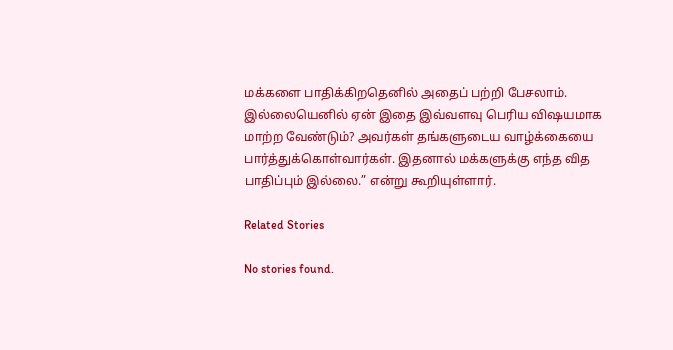மக்களை பாதிக்கிறதெனில் அதைப் பற்றி பேசலாம். இல்லையெனில் ஏன் இதை இவ்வளவு பெரிய விஷயமாக மாற்ற வேண்டும்? அவர்கள் தங்களுடைய வாழ்க்கையை பார்த்துக்கொள்வார்கள். இதனால் மக்களுக்கு எந்த வித பாதிப்பும் இல்லை.” என்று கூறியுள்ளார்.

Related Stories

No stories found.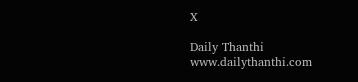X

Daily Thanthi
www.dailythanthi.com